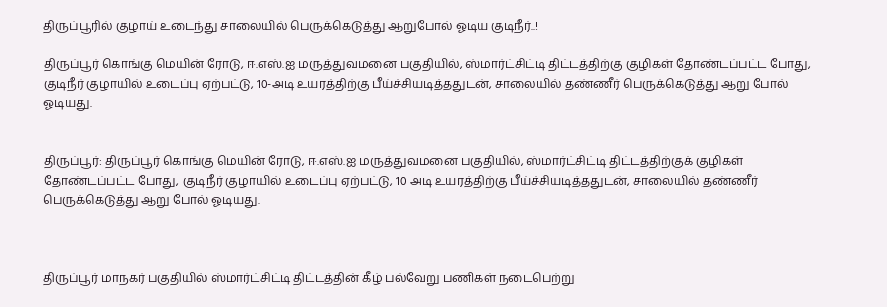திருப்பூரில் குழாய் உடைந்து சாலையில் பெருக்கெடுத்து ஆறுபோல் ஓடிய குடிநீர்..!

திருப்பூர் கொங்கு மெயின் ரோடு, ஈ.எஸ்.ஐ மருத்துவமனை பகுதியில், ஸ்மார்ட்சிட்டி திட்டத்திற்கு குழிகள் தோண்டப்பட்ட போது, குடிநீர் குழாயில் உடைப்பு ஏற்பட்டு, 10-அடி உயரத்திற்கு பீய்ச்சியடித்ததுடன், சாலையில் தண்ணீர் பெருக்கெடுத்து ஆறு போல் ஓடியது.


திருப்பூர்: திருப்பூர் கொங்கு மெயின் ரோடு, ஈ.எஸ்.ஐ மருத்துவமனை பகுதியில், ஸ்மார்ட்சிட்டி திட்டத்திற்குக் குழிகள் தோண்டப்பட்ட போது, குடிநீர் குழாயில் உடைப்பு ஏற்பட்டு, 10 அடி உயரத்திற்கு பீய்ச்சியடித்ததுடன், சாலையில் தண்ணீர் பெருக்கெடுத்து ஆறு போல் ஓடியது.



திருப்பூர் மாநகர் பகுதியில் ஸ்மார்ட்சிட்டி திட்டத்தின் கீழ் பல்வேறு பணிகள் நடைபெற்று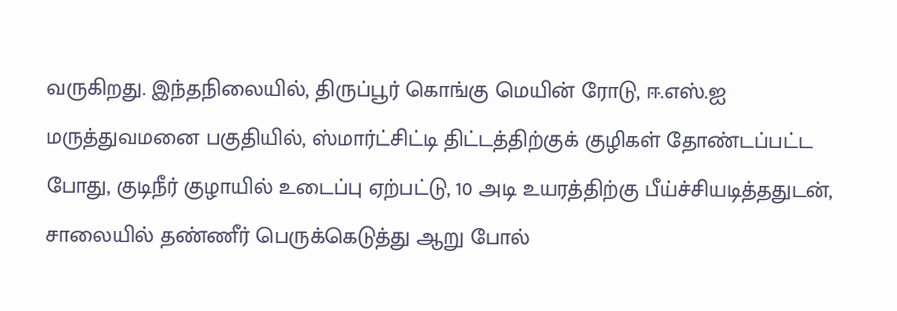வருகிறது. இந்தநிலையில், திருப்பூர் கொங்கு மெயின் ரோடு, ஈ.எஸ்.ஐ மருத்துவமனை பகுதியில், ஸ்மார்ட்சிட்டி திட்டத்திற்குக் குழிகள் தோண்டப்பட்ட போது, குடிநீர் குழாயில் உடைப்பு ஏற்பட்டு, 10 அடி உயரத்திற்கு பீய்ச்சியடித்ததுடன், சாலையில் தண்ணீர் பெருக்கெடுத்து ஆறு போல்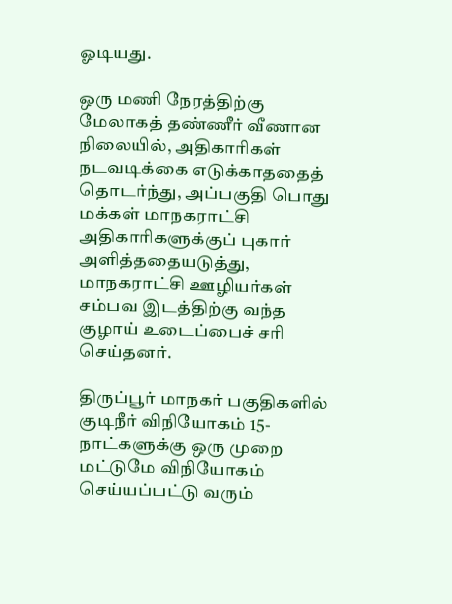ஓடியது.

ஒரு மணி நேரத்திற்கு மேலாகத் தண்ணீர் வீணான நிலையில், அதிகாரிகள் நடவடிக்கை எடுக்காததைத் தொடர்ந்து, அப்பகுதி பொது மக்கள் மாநகராட்சி அதிகாரிகளுக்குப் புகார் அளித்ததையடுத்து, மாநகராட்சி ஊழியர்கள் சம்பவ இடத்திற்கு வந்த குழாய் உடைப்பைச் சரி செய்தனர்.

திருப்பூர் மாநகர் பகுதிகளில் குடிநீர் விநியோகம் 15-நாட்களுக்கு ஒரு முறை மட்டுமே விநியோகம் செய்யப்பட்டு வரும்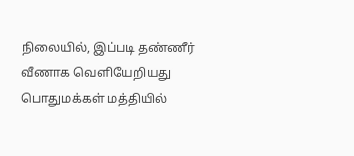நிலையில், இப்படி தண்ணீர் வீணாக வெளியேறியது பொதுமக்கள் மத்தியில்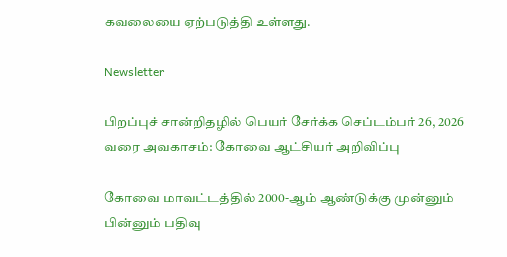கவலையை ஏற்படுத்தி உள்ளது.

Newsletter

பிறப்புச் சான்றிதழில் பெயர் சேர்க்க செப்டம்பர் 26, 2026 வரை அவகாசம்: கோவை ஆட்சியர் அறிவிப்பு

கோவை மாவட்டத்தில் 2000-ஆம் ஆண்டுக்கு முன்னும் பின்னும் பதிவு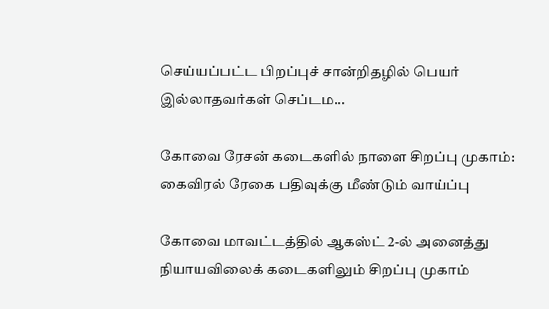செய்யப்பட்ட பிறப்புச் சான்றிதழில் பெயர் இல்லாதவர்கள் செப்டம...

கோவை ரேசன் கடைகளில் நாளை சிறப்பு முகாம்: கைவிரல் ரேகை பதிவுக்கு மீண்டும் வாய்ப்பு

கோவை மாவட்டத்தில் ஆகஸ்ட் 2-ல் அனைத்து நியாயவிலைக் கடைகளிலும் சிறப்பு முகாம்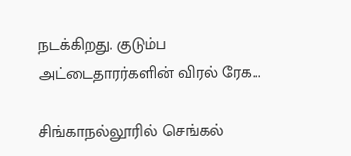நடக்கிறது. குடும்ப அட்டைதாரர்களின் விரல் ரேக...

சிங்காநல்லூரில் செங்கல்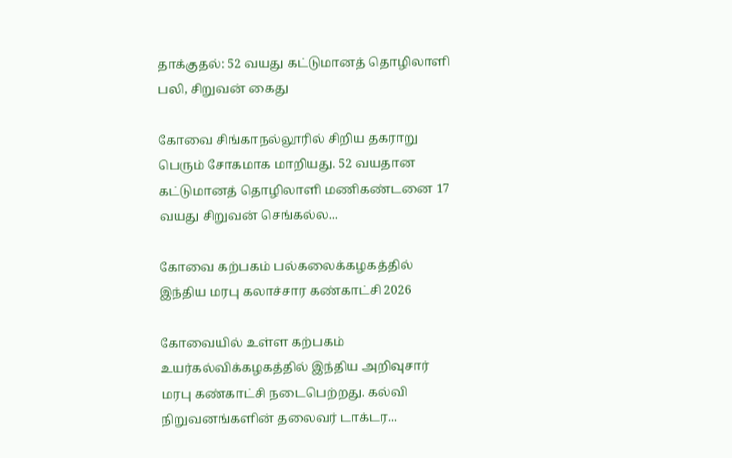தாக்குதல்: 52 வயது கட்டுமானத் தொழிலாளி பலி, சிறுவன் கைது

கோவை சிங்காநல்லூரில் சிறிய தகராறு பெரும் சோகமாக மாறியது. 52 வயதான கட்டுமானத் தொழிலாளி மணிகண்டனை 17 வயது சிறுவன் செங்கல்ல...

கோவை கற்பகம் பல்கலைக்கழகத்தில் இந்திய மரபு கலாச்சார கண்காட்சி 2026

கோவையில் உள்ள கற்பகம் உயர்கல்விக்கழகத்தில் இந்திய அறிவுசார் மரபு கண்காட்சி நடைபெற்றது. கல்வி நிறுவனங்களின் தலைவர் டாக்டர...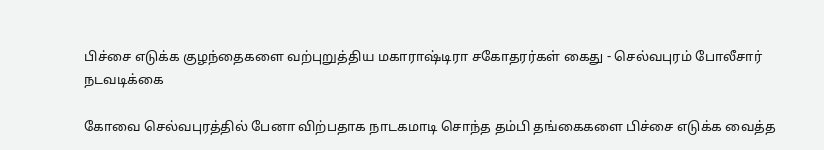பிச்சை எடுக்க குழந்தைகளை வற்புறுத்திய மகாராஷ்டிரா சகோதரர்கள் கைது - செல்வபுரம் போலீசார் நடவடிக்கை

கோவை செல்வபுரத்தில் பேனா விற்பதாக நாடகமாடி சொந்த தம்பி தங்கைகளை பிச்சை எடுக்க வைத்த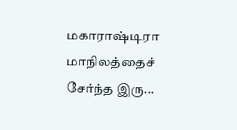மகாராஷ்டிரா மாநிலத்தைச் சேர்ந்த இரு...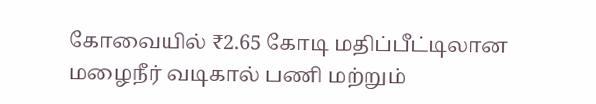கோவையில் ₹2.65 கோடி மதிப்பீட்டிலான மழைநீர் வடிகால் பணி மற்றும்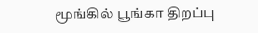மூங்கில் பூங்கா திறப்பு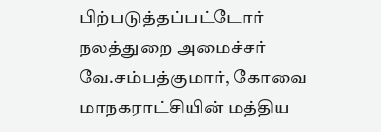பிற்படுத்தப்பட்டோர் நலத்துறை அமைச்சர் வே.சம்பத்குமார், கோவை மாநகராட்சியின் மத்திய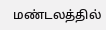மண்டலத்தில்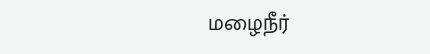மழைநீர்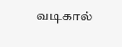வடிகால்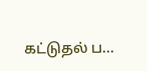கட்டுதல் ப...